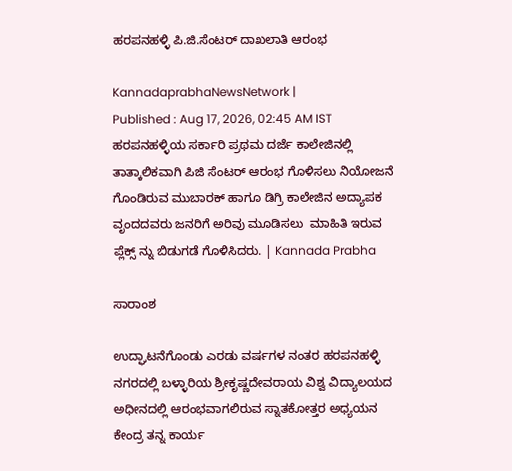ಹರಪನಹಳ್ಳಿ ಪಿ.ಜಿ.ಸೆಂಟರ್‌ ದಾಖಲಾತಿ ಆರಂಭ

KannadaprabhaNewsNetwork |
Published : Aug 17, 2026, 02:45 AM IST
ಹರಪನಹಳ್ಳಿಯ ಸರ್ಕಾರಿ ಪ್ರಥಮ ದರ್ಜೆ ಕಾಲೇಜಿನಲ್ಲಿ ತಾತ್ಕಾಲಿಕವಾಗಿ ಪಿಜಿ ಸೆಂಟರ್‌ ಆರಂಭ ಗೊಳಿಸಲು ನಿಯೋಜನೆ ಗೊಂಡಿರುವ ಮುಬಾರಕ್‌ ಹಾಗೂ ಡಿಗ್ರಿ ಕಾಲೇಜಿನ ಅದ್ಯಾಪಕ ವೃಂದದವರು ಜನರಿಗೆ ಅರಿವು ಮೂಡಿಸಲು  ಮಾಹಿತಿ ಇರುವ ಪ್ಲೆಕ್ಸ್‌ ನ್ನು ಬಿಡುಗಡೆ ಗೊಳಿಸಿದರು. | Kannada Prabha

ಸಾರಾಂಶ

ಉದ್ಘಾಟನೆಗೊಂಡು ಎರಡು ವರ್ಷಗಳ ನಂತರ ಹರಪನಹಳ್ಳಿ ನಗರದಲ್ಲಿ ಬಳ್ಳಾರಿಯ ಶ್ರೀಕೃಷ್ಣದೇವರಾಯ ವಿಶ್ವ ವಿದ್ಯಾಲಯದ ಅಧೀನದಲ್ಲಿ ಆರಂಭವಾಗಲಿರುವ ಸ್ನಾತಕೋತ್ತರ ಅಧ್ಯಯನ ಕೇಂದ್ರ ತನ್ನ ಕಾರ್ಯ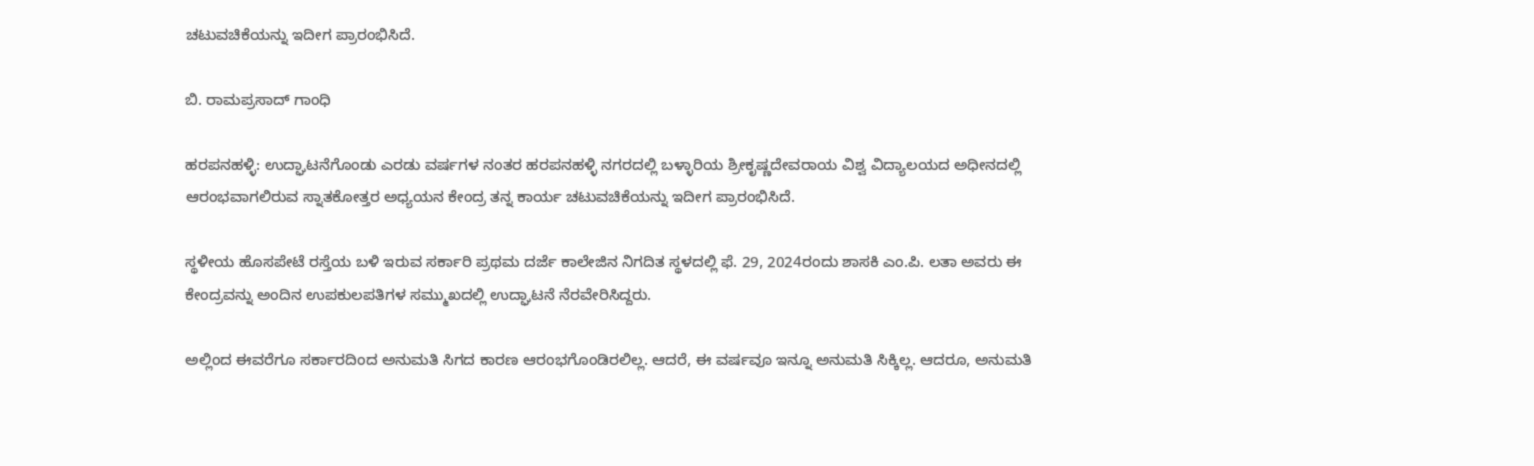ಚಟುವಚಿಕೆಯನ್ನು ಇದೀಗ ಪ್ರಾರಂಭಿಸಿದೆ.

ಬಿ. ರಾಮಪ್ರಸಾದ್ ಗಾಂಧಿ

ಹರಪನಹಳ್ಳಿ: ಉದ್ಘಾಟನೆಗೊಂಡು ಎರಡು ವರ್ಷಗಳ ನಂತರ ಹರಪನಹಳ್ಳಿ ನಗರದಲ್ಲಿ ಬಳ್ಳಾರಿಯ ಶ್ರೀಕೃಷ್ಣದೇವರಾಯ ವಿಶ್ವ ವಿದ್ಯಾಲಯದ ಅಧೀನದಲ್ಲಿ ಆರಂಭವಾಗಲಿರುವ ಸ್ನಾತಕೋತ್ತರ ಅಧ್ಯಯನ ಕೇಂದ್ರ ತನ್ನ ಕಾರ್ಯ ಚಟುವಚಿಕೆಯನ್ನು ಇದೀಗ ಪ್ರಾರಂಭಿಸಿದೆ.

ಸ್ಥಳೀಯ ಹೊಸಪೇಟೆ ರಸ್ತೆಯ ಬಳಿ ಇರುವ ಸರ್ಕಾರಿ ಪ್ರಥಮ ದರ್ಜೆ ಕಾಲೇಜಿನ ನಿಗದಿತ ಸ್ಥಳದಲ್ಲಿ ಫೆ. 29, 2024ರಂದು ಶಾಸಕಿ ಎಂ.ಪಿ. ಲತಾ ಅವರು ಈ ಕೇಂದ್ರವನ್ನು ಅಂದಿನ ಉಪಕುಲಪತಿಗಳ ಸಮ್ಮುಖದಲ್ಲಿ ಉದ್ಘಾಟನೆ ನೆರವೇರಿಸಿದ್ದರು.

ಅಲ್ಲಿಂದ ಈವರೆಗೂ ಸರ್ಕಾರದಿಂದ ಅನುಮತಿ ಸಿಗದ ಕಾರಣ ಆರಂಭಗೊಂಡಿರಲಿಲ್ಲ. ಆದರೆ, ಈ ವರ್ಷವೂ ಇನ್ನೂ ಅನುಮತಿ ಸಿಕ್ಕಿಲ್ಲ. ಆದರೂ, ಅನುಮತಿ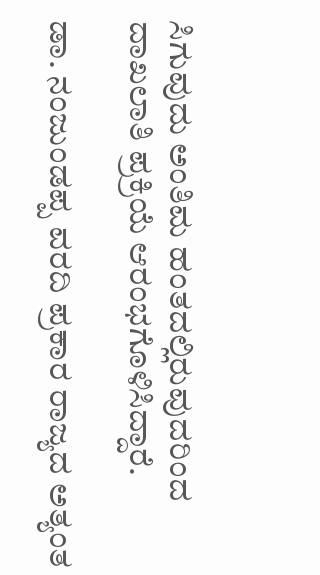ಸಿಗುವುದು ಅಂತಿಮ ಹಂತದಲ್ಲಿರುವುದರಿಂದ ದಾಖಲಾತಿ ಪ್ರಕ್ರಿಯೆ ಆರಂಭಗೊಳಿಸಿದ್ದಾರೆ.

ಡಾ. ನಂಜುಂಡಪ್ಪ ವರದಿ ಪ್ರಕಾರ ರಾಜ್ಯದ ಅತ್ಯಂತ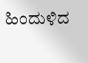ಹಿಂದುಳಿದ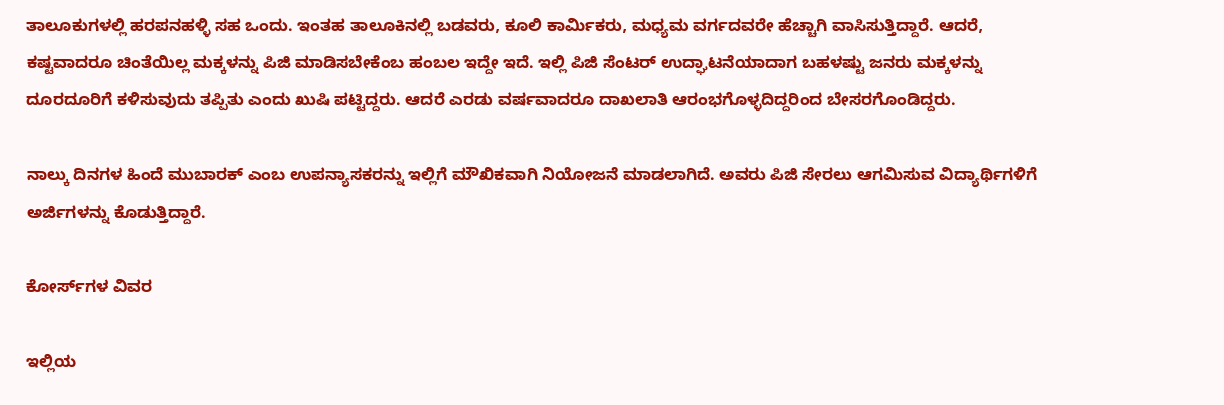ತಾಲೂಕುಗಳಲ್ಲಿ ಹರಪನಹಳ್ಳಿ ಸಹ ಒಂದು. ಇಂತಹ ತಾಲೂಕಿನಲ್ಲಿ ಬಡವರು, ಕೂಲಿ ಕಾರ್ಮಿಕರು, ಮಧ್ಯಮ ವರ್ಗದವರೇ ಹೆಚ್ಚಾಗಿ ವಾಸಿಸುತ್ತಿದ್ದಾರೆ. ಆದರೆ, ಕಷ್ಟವಾದರೂ ಚಿಂತೆಯಿಲ್ಲ ಮಕ್ಕಳನ್ನು ಪಿಜಿ ಮಾಡಿಸಬೇಕೆಂಬ ಹಂಬಲ ಇದ್ದೇ ಇದೆ. ಇಲ್ಲಿ ಪಿಜಿ ಸೆಂಟರ್‌ ಉದ್ಘಾಟನೆಯಾದಾಗ ಬಹಳಷ್ಟು ಜನರು ಮಕ್ಕಳನ್ನು ದೂರದೂರಿಗೆ ಕಳಿಸುವುದು ತಪ್ಪಿತು ಎಂದು ಖುಷಿ ಪಟ್ಟಿದ್ದರು. ಆದರೆ ಎರಡು ವರ್ಷವಾದರೂ ದಾಖಲಾತಿ ಆರಂಭಗೊಳ್ಳದಿದ್ದರಿಂದ ಬೇಸರಗೊಂಡಿದ್ದರು.

ನಾಲ್ಕು ದಿನಗಳ ಹಿಂದೆ ಮುಬಾರಕ್‌ ಎಂಬ ಉಪನ್ಯಾಸಕರನ್ನು ಇಲ್ಲಿಗೆ ಮೌಖಿಕವಾಗಿ ನಿಯೋಜನೆ ಮಾಡಲಾಗಿದೆ. ಅವರು ಪಿಜಿ ಸೇರಲು ಆಗಮಿಸುವ ವಿದ್ಯಾರ್ಥಿಗಳಿಗೆ ಅರ್ಜಿಗಳನ್ನು ಕೊಡುತ್ತಿದ್ದಾರೆ.

ಕೋರ್ಸ್‌ಗಳ ವಿವರ

ಇಲ್ಲಿಯ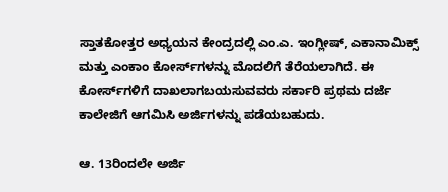ಸ್ತಾತಕೋತ್ತರ ಅಧ್ಯಯನ ಕೇಂದ್ರದಲ್ಲಿ ಎಂ.ಎ. ಇಂಗ್ಲೀಷ್, ಎಕಾನಾಮಿಕ್ಸ್‌ ಮತ್ತು ಎಂಕಾಂ ಕೋರ್ಸ್‌ಗಳನ್ನು ಮೊದಲಿಗೆ ತೆರೆಯಲಾಗಿದೆ. ಈ ಕೋರ್ಸ್‌ಗಳಿಗೆ ದಾಖಲಾಗಬಯಸುವವರು ಸರ್ಕಾರಿ ಪ್ರಥಮ ದರ್ಜೆ ಕಾಲೇಜಿಗೆ ಆಗಮಿಸಿ ಅರ್ಜಿಗಳನ್ನು ಪಡೆಯಬಹುದು.

ಆ. 13ರಿಂದಲೇ ಅರ್ಜಿ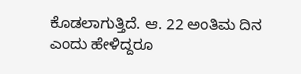ಕೊಡಲಾಗುತ್ತಿದೆ. ಆ. 22 ಅಂತಿಮ ದಿನ ಎಂದು ಹೇಳಿದ್ದರೂ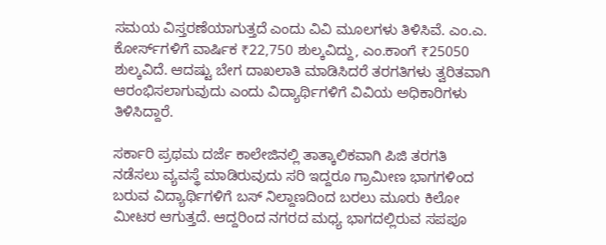ಸಮಯ ವಿಸ್ತರಣೆಯಾಗುತ್ತದೆ ಎಂದು ವಿವಿ ಮೂಲಗಳು ತಿಳಿಸಿವೆ. ಎಂ.ಎ. ಕೋರ್ಸ್‌ಗಳಿಗೆ ವಾರ್ಷಿಕ ₹22,750 ಶುಲ್ಕವಿದ್ದು, ಎಂ.ಕಾಂಗೆ ₹25050 ಶುಲ್ಕವಿದೆ. ಆದಷ್ಟು ಬೇಗ ದಾಖಲಾತಿ ಮಾಡಿಸಿದರೆ ತರಗತಿಗಳು ತ್ವರಿತವಾಗಿ ಆರಂಭಿಸಲಾಗುವುದು ಎಂದು ವಿದ್ಯಾರ್ಥಿಗಳಿಗೆ ವಿವಿಯ ಅಧಿಕಾರಿಗಳು ತಿಳಿಸಿದ್ದಾರೆ.

ಸರ್ಕಾರಿ ಪ್ರಥಮ ದರ್ಜೆ ಕಾಲೇಜಿನಲ್ಲಿ ತಾತ್ಕಾಲಿಕವಾಗಿ ಪಿಜಿ ತರಗತಿ ನಡೆಸಲು ವ್ಯವಸ್ಥೆ ಮಾಡಿರುವುದು ಸರಿ ಇದ್ದರೂ ಗ್ರಾಮೀಣ ಭಾಗಗಳಿಂದ ಬರುವ ವಿದ್ಯಾರ್ಥಿಗಳಿಗೆ ಬಸ್‌ ನಿಲ್ದಾಣದಿಂದ ಬರಲು ಮೂರು ಕಿಲೋ ಮೀಟರ ಆಗುತ್ತದೆ. ಆದ್ದರಿಂದ ನಗರದ ಮಧ್ಯ ಭಾಗದಲ್ಲಿರುವ ಸಪಪೂ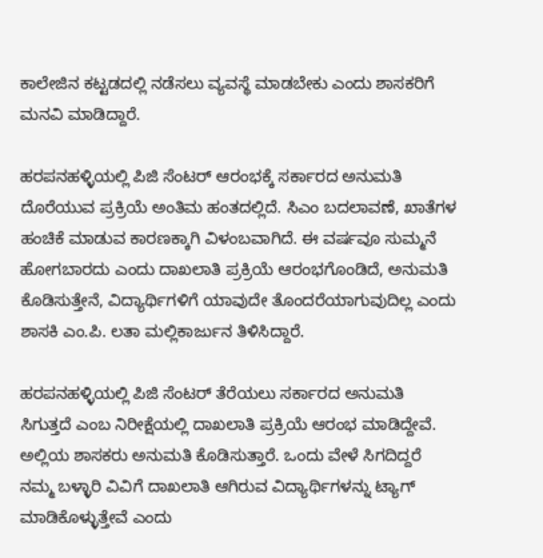ಕಾಲೇಜಿನ ಕಟ್ಟಡದಲ್ಲಿ ನಡೆಸಲು ವ್ಯವಸ್ಥೆ ಮಾಡಬೇಕು ಎಂದು ಶಾಸಕರಿಗೆ ಮನವಿ ಮಾಡಿದ್ದಾರೆ.

ಹರಪನಹಳ್ಳಿಯಲ್ಲಿ ಪಿಜಿ ಸೆಂಟರ್‌ ಆರಂಭಕ್ಕೆ ಸರ್ಕಾರದ ಅನುಮತಿ ದೊರೆಯುವ ಪ್ರಕ್ರಿಯೆ ಅಂತಿಮ ಹಂತದಲ್ಲಿದೆ. ಸಿಎಂ ಬದಲಾವಣೆ, ಖಾತೆಗಳ ಹಂಚಿಕೆ ಮಾಡುವ ಕಾರಣಕ್ಕಾಗಿ ವಿಳಂಬವಾಗಿದೆ. ಈ ವರ್ಷವೂ ಸುಮ್ಮನೆ ಹೋಗಬಾರದು ಎಂದು ದಾಖಲಾತಿ ಪ್ರಕ್ರಿಯೆ ಆರಂಭಗೊಂಡಿದೆ, ಅನುಮತಿ ಕೊಡಿಸುತ್ತೇನೆ, ವಿದ್ಯಾರ್ಥಿಗಳಿಗೆ ಯಾವುದೇ ತೊಂದರೆಯಾಗುವುದಿಲ್ಲ ಎಂದು ಶಾಸಕಿ ಎಂ.ಪಿ. ಲತಾ ಮಲ್ಲಿಕಾರ್ಜುನ ತಿಳಿಸಿದ್ದಾರೆ.

ಹರಪನಹಳ್ಳಿಯಲ್ಲಿ ಪಿಜಿ ಸೆಂಟರ್‌ ತೆರೆಯಲು ಸರ್ಕಾರದ ಅನುಮತಿ ಸಿಗುತ್ತದೆ ಎಂಬ ನಿರೀಕ್ಷೆಯಲ್ಲಿ ದಾಖಲಾತಿ ಪ್ರಕ್ರಿಯೆ ಆರಂಭ ಮಾಡಿದ್ದೇವೆ. ಅಲ್ಲಿಯ ಶಾಸಕರು ಅನುಮತಿ ಕೊಡಿಸುತ್ತಾರೆ. ಒಂದು ವೇಳೆ ಸಿಗದಿದ್ದರೆ ನಮ್ಮ ಬಳ್ಳಾರಿ ವಿವಿಗೆ ದಾಖಲಾತಿ ಆಗಿರುವ ವಿದ್ಯಾರ್ಥಿಗಳನ್ನು ಟ್ಯಾಗ್‌ ಮಾಡಿಕೊಳ್ಳುತ್ತೇವೆ ಎಂದು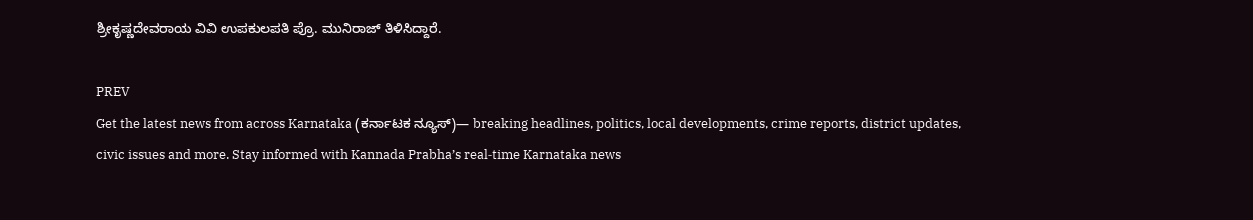ಶ್ರೀಕೃಷ್ಣದೇವರಾಯ ವಿವಿ ಉಪಕುಲಪತಿ ಪ್ರೊ. ಮುನಿರಾಜ್‌ ತಿಳಿಸಿದ್ದಾರೆ.

PREV
Get the latest news from across Karnataka (ಕರ್ನಾಟಕ ನ್ಯೂಸ್)— breaking headlines, politics, local developments, crime reports, district updates, civic issues and more. Stay informed with Kannada Prabha’s real‑time Karnataka news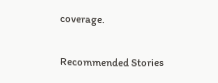coverage.

Recommended Stories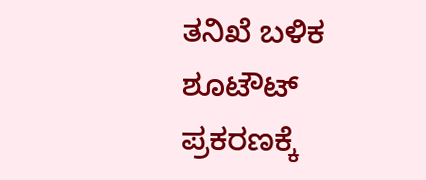ತನಿಖೆ ಬಳಿಕ ಶೂಟೌಟ್‌ ಪ್ರಕರಣಕ್ಕೆ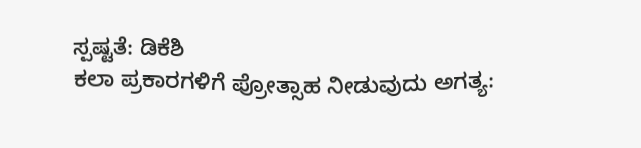ಸ್ಪಷ್ಟತೆ: ಡಿಕೆಶಿ
ಕಲಾ ಪ್ರಕಾರಗಳಿಗೆ ಪ್ರೋತ್ಸಾಹ ನೀಡುವುದು ಅಗತ್ಯ: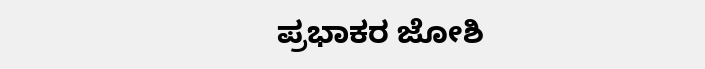ಪ್ರಭಾಕರ ಜೋಶಿ